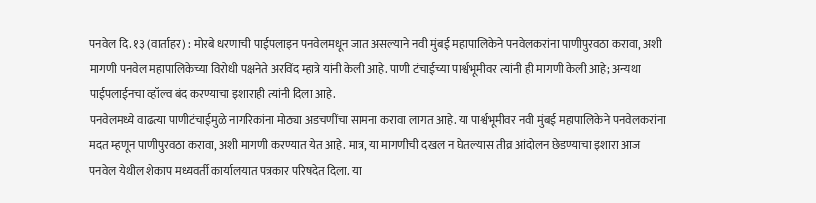पनवेल दि. १३ (वार्ताहर) : मोरबे धरणाची पाईपलाइन पनवेलमधून जात असल्याने नवी मुंबई महापालिकेने पनवेलकरांना पाणीपुरवठा करावा, अशी मागणी पनवेल महापालिकेच्या विरोधी पक्षनेते अरविंद म्हात्रे यांनी केली आहे. पाणी टंचाईच्या पार्श्वभूमीवर त्यांनी ही मागणी केली आहे; अन्यथा पाईपलाईनचा व्हॉल्व बंद करण्याचा इशाराही त्यांनी दिला आहे.
पनवेलमध्ये वाढत्या पाणीटंचाईमुळे नागरिकांना मोठ्या अडचणींचा सामना करावा लागत आहे. या पार्श्वभूमीवर नवी मुंबई महापालिकेने पनवेलकरांना मदत म्हणून पाणीपुरवठा करावा, अशी मागणी करण्यात येत आहे. मात्र, या मागणीची दखल न घेतल्यास तीव्र आंदोलन छेडण्याचा इशारा आज पनवेल येथील शेकाप मध्यवर्ती कार्यालयात पत्रकार परिषदेत दिला. या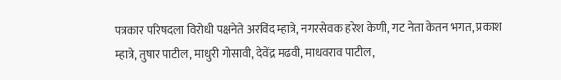पत्रकार परिषदला विरोधी पक्षनेते अरविंद म्हात्रे, नगरसेवक हरेश केणी, गट नेता केतन भगत, प्रकाश म्हात्रे, तुषार पाटील, माधुरी गोसावी, देवेंद्र मढवी, माधवराव पाटील,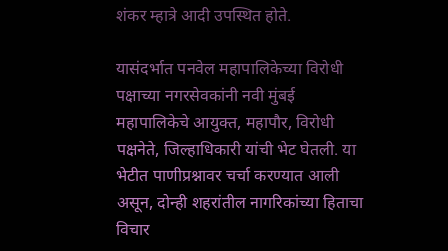शंकर म्हात्रे आदी उपस्थित होते.

यासंदर्भात पनवेल महापालिकेच्या विरोधी पक्षाच्या नगरसेवकांनी नवी मुंबई महापालिकेचे आयुक्त, महापौर, विरोधी पक्षनेते, जिल्हाधिकारी यांची भेट घेतली. या भेटीत पाणीप्रश्नावर चर्चा करण्यात आली असून, दोन्ही शहरांतील नागरिकांच्या हिताचा विचार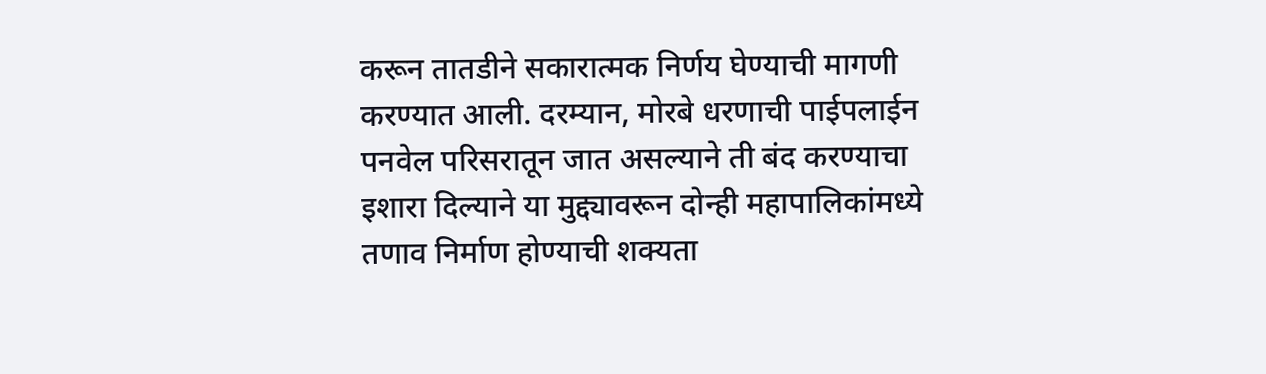करून तातडीने सकारात्मक निर्णय घेण्याची मागणी करण्यात आली. दरम्यान, मोरबे धरणाची पाईपलाईन पनवेल परिसरातून जात असल्याने ती बंद करण्याचा इशारा दिल्याने या मुद्द्यावरून दोन्ही महापालिकांमध्ये तणाव निर्माण होण्याची शक्यता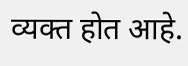व्यक्त होत आहे.